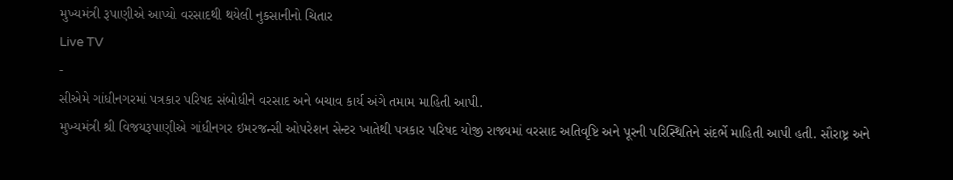મુખ્યમંત્રી રૂપાણીએ આપ્યો વરસાદથી થયેલી નુકસાનીનો ચિતાર
Live TV
-
સીએમે ગાંધીનગરમાં પત્રકાર પરિષદ સંબોધીને વરસાદ અને બચાવ કાર્ય અંગે તમામ માહિતી આપી.
મુખ્યમંત્રી શ્રી વિજયરૂપાણીએ ગાંધીનગર ઇમરજન્સી ઓપરેશન સેન્ટર ખાતેથી પત્રકાર પરિષદ યોજી રાજ્યમાં વરસાદ અતિવૃષ્ટિ અને પૂરની પરિસ્થિતિને સંદર્ભે માહિતી આપી હતી. સૌરાષ્ટ્ર અને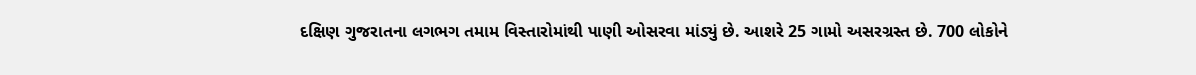દક્ષિણ ગુજરાતના લગભગ તમામ વિસ્તારોમાંથી પાણી ઓસરવા માંડ્યું છે. આશરે 25 ગામો અસરગ્રસ્ત છે. 700 લોકોને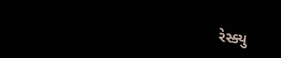રેસ્ક્યુ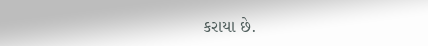કરાયા છે.